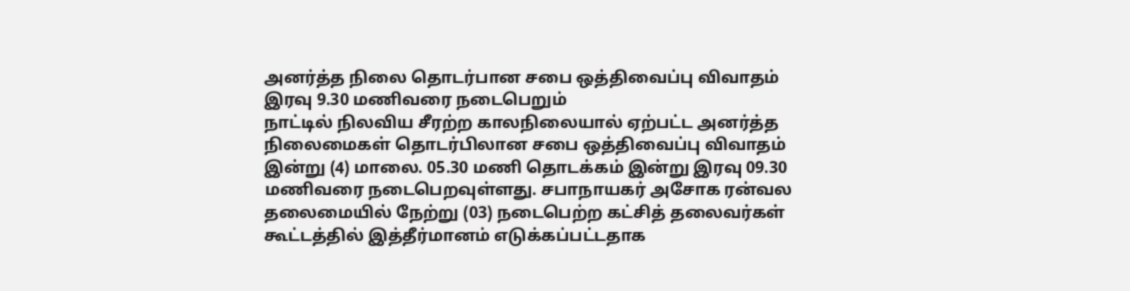அனர்த்த நிலை தொடர்பான சபை ஒத்திவைப்பு விவாதம் இரவு 9.30 மணிவரை நடைபெறும்
நாட்டில் நிலவிய சீரற்ற காலநிலையால் ஏற்பட்ட அனர்த்த நிலைமைகள் தொடர்பிலான சபை ஒத்திவைப்பு விவாதம் இன்று (4) மாலை. 05.30 மணி தொடக்கம் இன்று இரவு 09.30 மணிவரை நடைபெறவுள்ளது. சபாநாயகர் அசோக ரன்வல தலைமையில் நேற்று (03) நடைபெற்ற கட்சித் தலைவர்கள் கூட்டத்தில் இத்தீர்மானம் எடுக்கப்பட்டதாக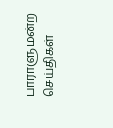பாராளுமன்ற செய்திகள்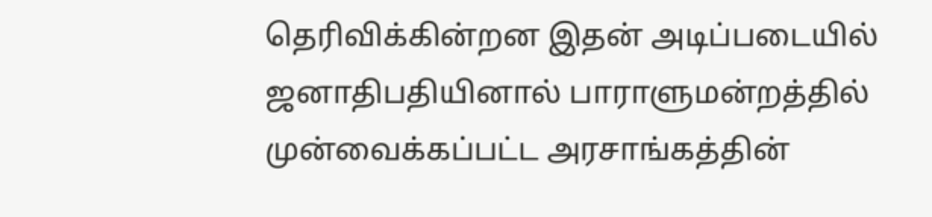தெரிவிக்கின்றன இதன் அடிப்படையில் ஜனாதிபதியினால் பாராளுமன்றத்தில் முன்வைக்கப்பட்ட அரசாங்கத்தின்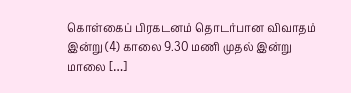கொள்கைப் பிரகடனம் தொடர்பான விவாதம் இன்று (4) காலை 9.30 மணி முதல் இன்று மாலை […]